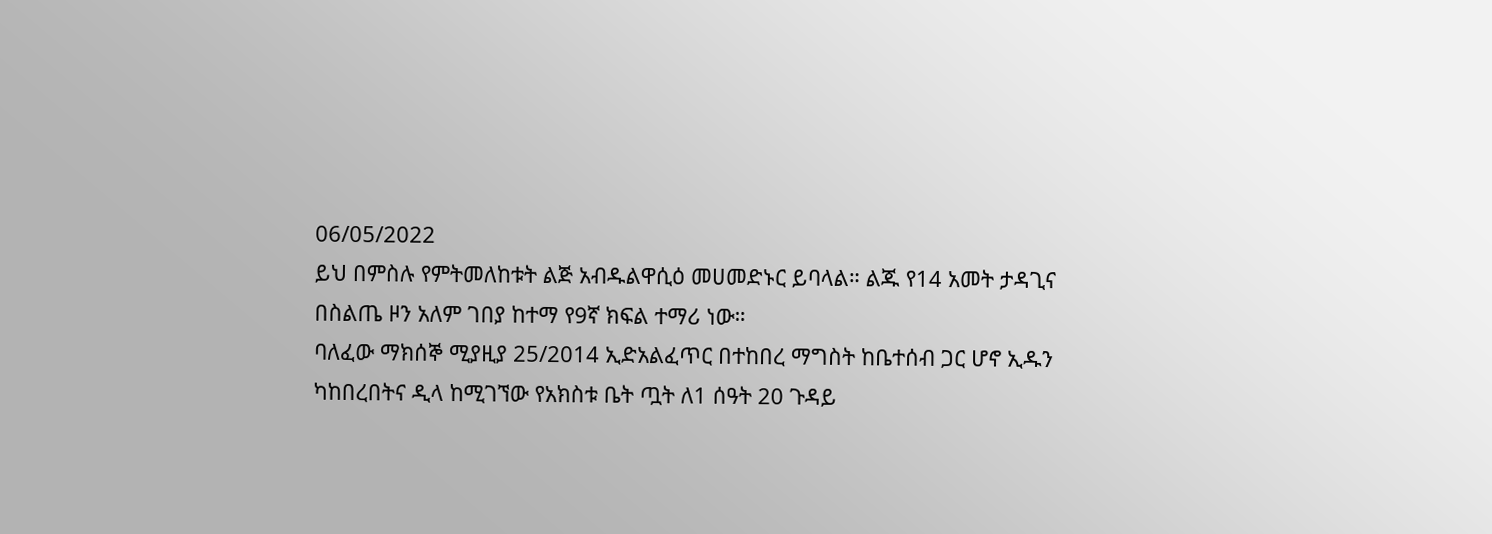06/05/2022
ይህ በምስሉ የምትመለከቱት ልጅ አብዱልዋሲዕ መሀመድኑር ይባላል። ልጁ የ14 አመት ታዳጊና በስልጤ ዞን አለም ገበያ ከተማ የ9ኛ ክፍል ተማሪ ነው።
ባለፈው ማክሰኞ ሚያዚያ 25/2014 ኢድአልፈጥር በተከበረ ማግስት ከቤተሰብ ጋር ሆኖ ኢዱን ካከበረበትና ዲላ ከሚገኘው የአክስቱ ቤት ጧት ለ1 ሰዓት 20 ጉዳይ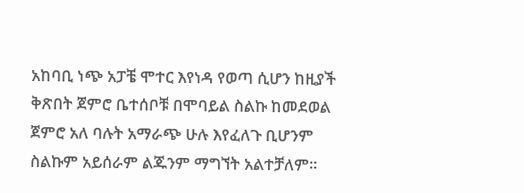አከባቢ ነጭ አፓቼ ሞተር እየነዳ የወጣ ሲሆን ከዚያች ቅጽበት ጀምሮ ቤተሰቦቹ በሞባይል ስልኩ ከመደወል ጀምሮ አለ ባሉት አማራጭ ሁሉ እየፈለጉ ቢሆንም ስልኩም አይሰራም ልጁንም ማግኘት አልተቻለም።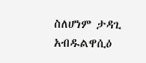ስለሆነም ታዳጊ አብዱልዋሲዕ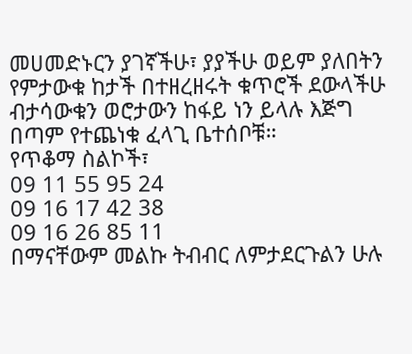መሀመድኑርን ያገኛችሁ፣ ያያችሁ ወይም ያለበትን የምታውቁ ከታች በተዘረዘሩት ቁጥሮች ደውላችሁ ብታሳውቁን ወሮታውን ከፋይ ነን ይላሉ እጅግ በጣም የተጨነቁ ፈላጊ ቤተሰቦቹ።
የጥቆማ ስልኮች፣
09 11 55 95 24
09 16 17 42 38
09 16 26 85 11
በማናቸውም መልኩ ትብብር ለምታደርጉልን ሁሉ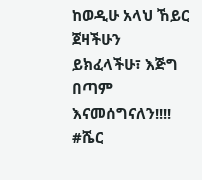ከወዲሁ አላህ ኸይር ጀዛችሁን ይክፈላችሁ፣ እጅግ በጣም እናመሰግናለን!!!!
#ሼር